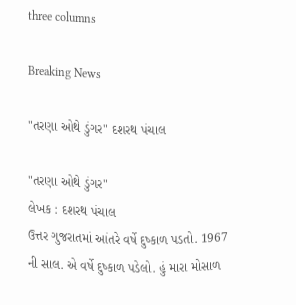three columns

Breaking News

"તરણા ઓથે ડુંગર" દશરથ પંચાલ

"તરણા ઓથે ડુંગર"
લેખક : દશરથ પંચાલ
ઉત્તર ગુજરાતમાં આંતરે વર્ષે દુષ્કાળ પડતો. 1967 ની સાલ. એ વર્ષે દુષ્કાળ પડેલો. હું મારા મોસાળ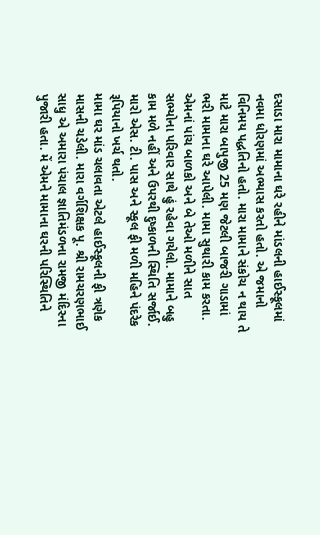દસાડા મારા મામાના ઘરે રહીને માંડલની હાઈસ્કૂલમાં નવમા ધોરણમાં અભ્યાસ કરતો હતો. એ જમાનો વિનિમય પદ્ધતિનો હતો. મારા મામાને સંકોચ ન થાય તે માટે મારા બાપુજી 25 મણ જેટલી બાજરી ગાડામાં ભરી મામાના ઘરે આપેલી. મામા સુથારી કામ કરતા. એમનાં પાંચ બાળકો અને બે તેઓ મળીને સાત સભ્યોના પરિવાર સાથે હું રહેવા ગયેલો. મામાને બહુ કામ મળે નહીં અને ઉપરથી દુષ્કાળની સ્થિતિ સર્જાઈ. મારો એસ. ટી. પાસ અને સ્કૂલ ફી મળી મહિને પંદરેક રૂપિયાનો ખર્ચ થતો.
મામા ઘર માંડ ચલાવતા એટલે હાઈસ્કૂલની ફી ત્રણેક માસની ચડેલી. મારા વર્ગશિક્ષક પૂ. શ્રી રામચરણભાઈ સાધુ એ અમારા પંચાલ જ્ઞાતિમંડળના રામજી મંદિરના પુજારી હતા. મેં એમને મામાના ઘરની પરિસ્થિતિને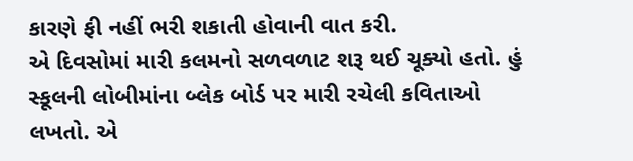કારણે ફી નહીં ભરી શકાતી હોવાની વાત કરી.
એ દિવસોમાં મારી કલમનો સળવળાટ શરૂ થઈ ચૂક્યો હતો. હું  સ્કૂલની લોબીમાંના બ્લેક બોર્ડ પર મારી રચેલી કવિતાઓ લખતો. એ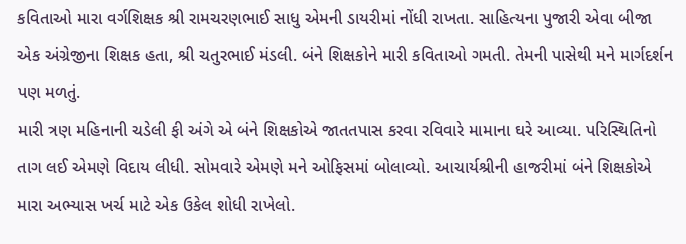કવિતાઓ મારા વર્ગશિક્ષક શ્રી રામચરણભાઈ સાધુ એમની ડાયરીમાં નોંધી રાખતા. સાહિત્યના પુજારી એવા બીજા એક અંગ્રેજીના શિક્ષક હતા, શ્રી ચતુરભાઈ મંડલી. બંને શિક્ષકોને મારી કવિતાઓ ગમતી. તેમની પાસેથી મને માર્ગદર્શન પણ મળતું.
મારી ત્રણ મહિનાની ચડેલી ફી અંગે એ બંને શિક્ષકોએ જાતતપાસ કરવા રવિવારે મામાના ઘરે આવ્યા. પરિસ્થિતિનો તાગ લઈ એમણે વિદાય લીધી. સોમવારે એમણે મને ઓફિસમાં બોલાવ્યો. આચાર્યશ્રીની હાજરીમાં બંને શિક્ષકોએ મારા અભ્યાસ ખર્ચ માટે એક ઉકેલ શોધી રાખેલો.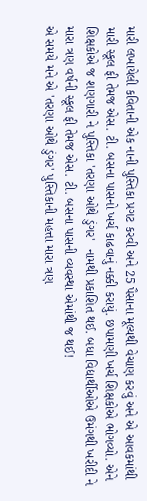મારી લખાયેલી કવિતાની એક નાની પુસ્તિકા પ્રગટ કરવી અને 25 પૈસાના મૂલ્યથી વેચાણ કરવું અને એ આવકમાંથી મારી સ્કૂલ ફી તેમજ એસ. ટી. બસના પાસનો ખર્ચ કાઢવાનું નક્કી કરાયું. છપામણી ખર્ચ શિક્ષકોએ ભોગવ્યો. એને શિક્ષકોએ જ શણગારી ને પુસ્તિકા 'તરણા ઓથે ડુંગર'  નામથી પ્રકાશિત થઈ. બધા વિદ્યાર્થીઓએ ઉમંગથી ખરીદી ને મારા ત્રણ વર્ષની સ્કૂલ ફી તેમજ એસ. ટી. બસના પાસની વ્યવસ્થા એમાંથી જ થઈ!
એ સમયે મને એ 'તરણા ઓથે ડુંગર' પુસ્તિકાની મહત્તા મારા ત્રણ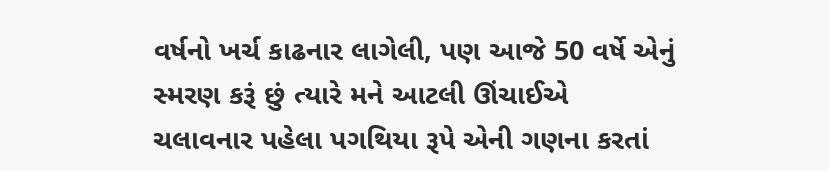વર્ષનો ખર્ચ કાઢનાર લાગેલી, પણ આજે 50 વર્ષે એનું સ્મરણ કરૂં છું ત્યારે મને આટલી ઊંચાઈએ ચલાવનાર પહેલા પગથિયા રૂપે એની ગણના કરતાં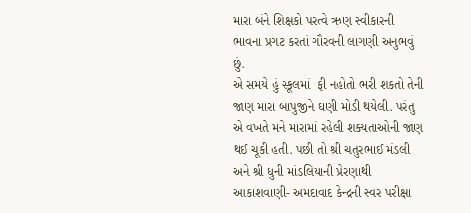મારા બંને શિક્ષકો પરત્વે ઋણ સ્વીકારની ભાવના પ્રગટ કરતાં ગૌરવની લાગણી અનુભવું છું.
એ સમયે હું સ્કૂલમાં  ફી નહોતો ભરી શકતો તેની જાણ મારા બાપુજીને ઘણી મોડી થયેલી. પરંતુ એ વખતે મને મારામાં રહેલી શક્યતાઓની જાણ થઈ ચૂકી હતી. પછી તો શ્રી ચતુરભાઈ મંડલી અને શ્રી ધુની માંડલિયાની પ્રેરણાથી આકાશવાણી- અમદાવાદ કેન્દ્રની સ્વર પરીક્ષા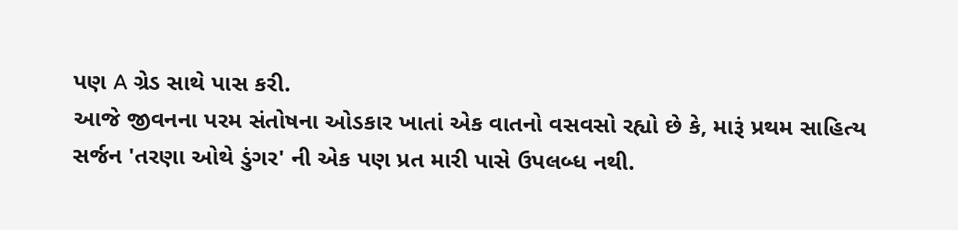પણ A ગ્રેડ સાથે પાસ કરી.
આજે જીવનના પરમ સંતોષના ઓડકાર ખાતાં એક વાતનો વસવસો રહ્યો છે કે, મારૂં પ્રથમ સાહિત્ય સર્જન 'તરણા ઓથે ડુંગર' ની એક પણ પ્રત મારી પાસે ઉપલબ્ધ નથી.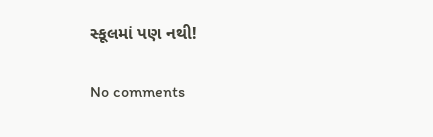સ્કૂલમાં પણ નથી!

No comments